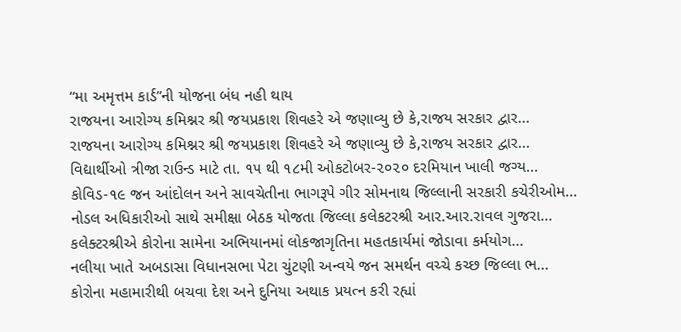“મા અમૃત્તમ કાર્ડ”ની યોજના બંધ નહી થાય
રાજયના આરોગ્ય કમિશ્નર શ્રી જયપ્રકાશ શિવહરે એ જણાવ્યુ છે કે,રાજય સરકાર દ્વાર...
રાજયના આરોગ્ય કમિશ્નર શ્રી જયપ્રકાશ શિવહરે એ જણાવ્યુ છે કે,રાજય સરકાર દ્વાર...
વિદ્યાર્થીઓ ત્રીજા રાઉન્ડ માટે તા. ૧૫ થી ૧૮મી ઓકટોબર-૨૦૨૦ દરમિયાન ખાલી જગ્ય...
કોવિડ-૧૯ જન આંદોલન અને સાવચેતીના ભાગરૂપે ગીર સોમનાથ જિલ્લાની સરકારી કચેરીઓમ...
નોડલ અધિકારીઓ સાથે સમીક્ષા બેઠક યોજતા જિલ્લા કલેકટરશ્રી આર.આર.રાવલ ગુજરા...
કલેક્ટરશ્રીએ કોરોના સામેના અભિયાનમાં લોકજાગૃતિના મહતકાર્યમાં જોડાવા કર્મયોગ...
નલીયા ખાતે અબડાસા વિધાનસભા પેટા ચુંટણી અન્વયે જન સમર્થન વચ્ચે કચ્છ જિલ્લા ભ...
કોરોના મહામારીથી બચવા દેશ અને દુનિયા અથાક પ્રયત્ન કરી રહ્યાં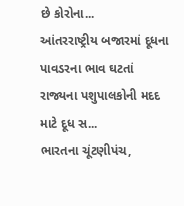છે કોરોના...
આંતરરાષ્ટ્રીય બજારમાં દૂધના પાવડરના ભાવ ઘટતાં રાજ્યના પશુપાલકોની મદદ માટે દૂધ સ...
ભારતના ચૂંટણીપંચ,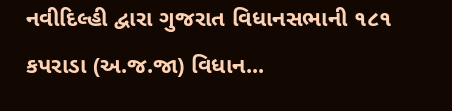નવીદિલ્હી દ્વારા ગુજરાત વિધાનસભાની ૧૮૧ કપરાડા (અ.જ.જા) વિધાન...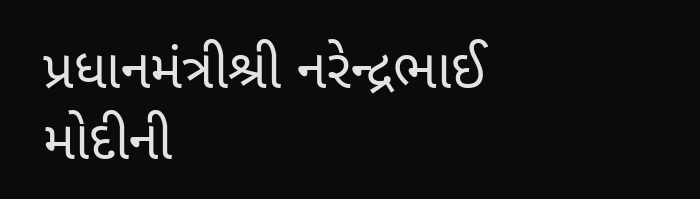પ્રધાનમંત્રીશ્રી નરેન્દ્રભાઈ મોદીની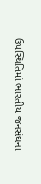ઉપસ્થિતિમાં ભારતીય જનસંઘના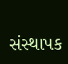સંસ્થાપક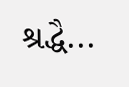શ્રદ્ધૈ...